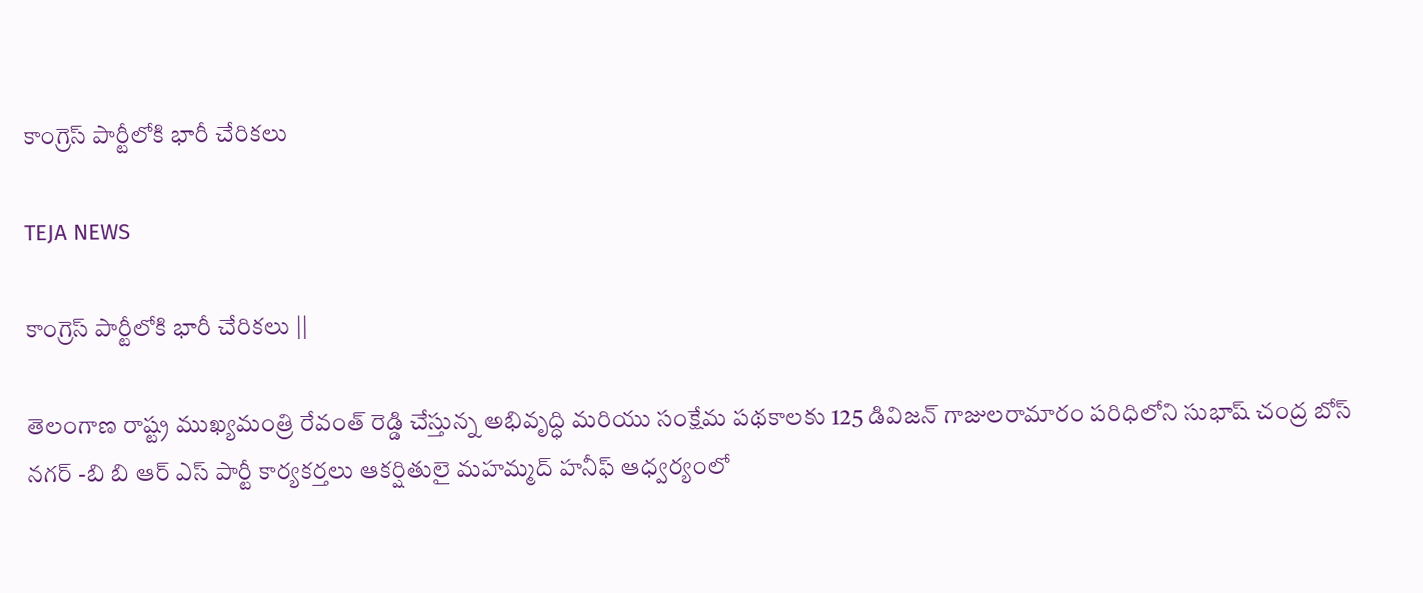కాంగ్రెస్ పార్టీలోకి భారీ చేరికలు

TEJA NEWS

కాంగ్రెస్ పార్టీలోకి భారీ చేరికలు ||

తెలంగాణ రాష్ట్ర ముఖ్యమంత్రి రేవంత్ రెడ్డి చేస్తున్న అభివృద్ధి మరియు సంక్షేమ పథకాలకు 125 డివిజన్ గాజులరామారం పరిధిలోని సుభాష్ చంద్ర బోస్ నగర్ -బి బి ఆర్ ఎస్ పార్టీ కార్యకర్తలు ఆకర్షితులై మహమ్మద్ హనీఫ్ ఆధ్వర్యంలో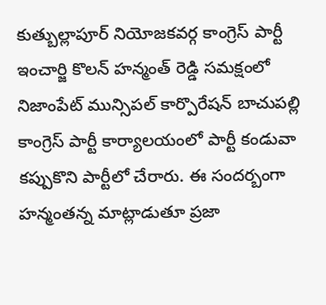కుత్బుల్లాపూర్ నియోజకవర్గ కాంగ్రెస్ పార్టీ ఇంచార్జి కొలన్ హన్మంత్ రెడ్డి సమక్షంలో నిజాంపేట్ మున్సిపల్ కార్పొరేషన్ బాచుపల్లి కాంగ్రెస్ పార్టీ కార్యాలయంలో పార్టీ కండువా కప్పుకొని పార్టీలో చేరారు. ఈ సందర్బంగా హన్మంతన్న మాట్లాడుతూ ప్రజా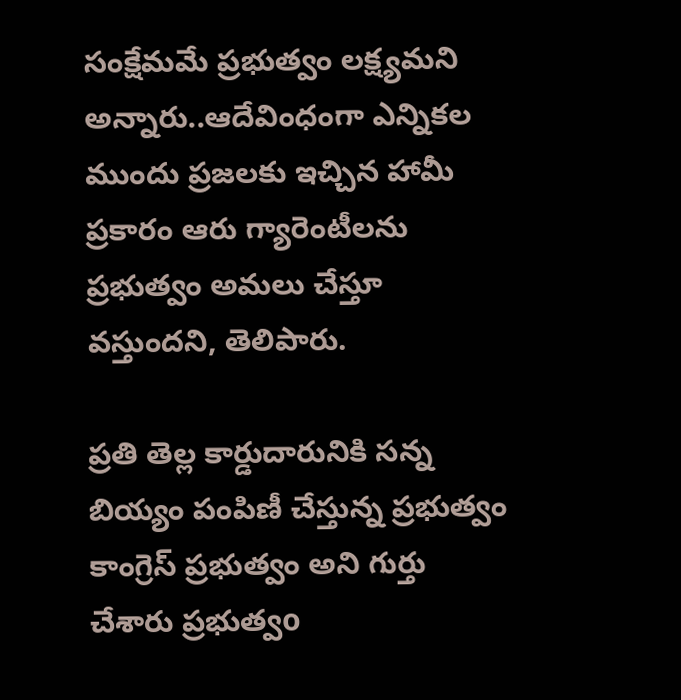సంక్షేమమే ప్రభుత్వం లక్ష్యమని అన్నారు..ఆదేవింధంగా ఎన్నికల ముందు ప్రజలకు ఇచ్చిన హామీ ప్రకారం ఆరు గ్యారెంటీలను ప్రభుత్వం అమలు చేస్తూ వస్తుందని, తెలిపారు.

ప్రతి తెల్ల కార్డుదారునికి సన్న బియ్యం పంపిణీ చేస్తున్న ప్రభుత్వం కాంగ్రెస్ ప్రభుత్వం అని గుర్తు చేశారు ప్రభుత్వo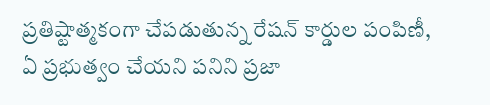ప్రతిష్టాత్మకంగా చేపడుతున్న రేషన్ కార్డుల పంపిణీ, ఏ ప్రభుత్వం చేయని పనిని ప్రజా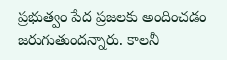ప్రభుత్వం పేద ప్రజలకు అందించడం జరుగుతుందన్నారు. కాలనీ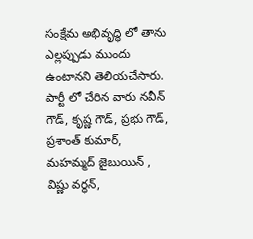సంక్షేమ అభివృద్ధి లో తాను ఎల్లప్పుడు ముందు ఉంటానని తెలియచేసారు. పార్టీ లో చేరిన వారు నవీన్ గౌడ్, కృష్ణ గౌడ్, ప్రభు గౌడ్, ప్రశాంత్ కుమార్, మహమ్మద్ జైబుయిన్ , విష్ణు వర్ధన్,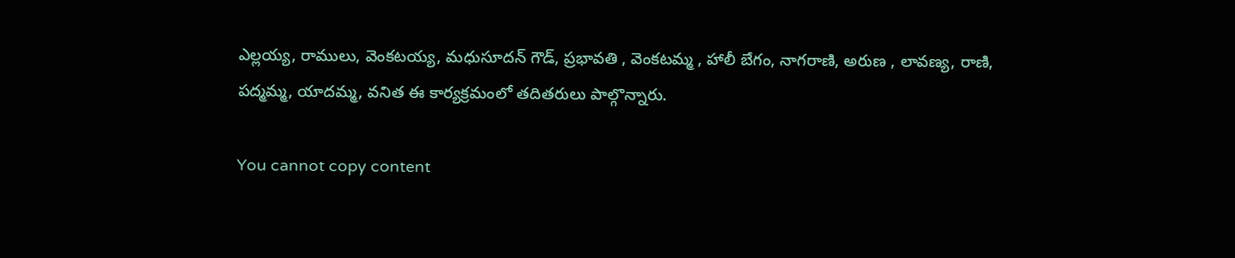ఎల్లయ్య, రాములు, వెంకటయ్య, మధుసూదన్ గౌడ్, ప్రభావతి , వెంకటమ్మ , హాలీ బేగం, నాగరాణి, అరుణ , లావణ్య, రాణి, పద్మమ్మ, యాదమ్మ, వనిత ఈ కార్యక్రమంలో తదితరులు పాల్గొన్నారు.

You cannot copy content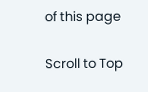of this page

Scroll to Top